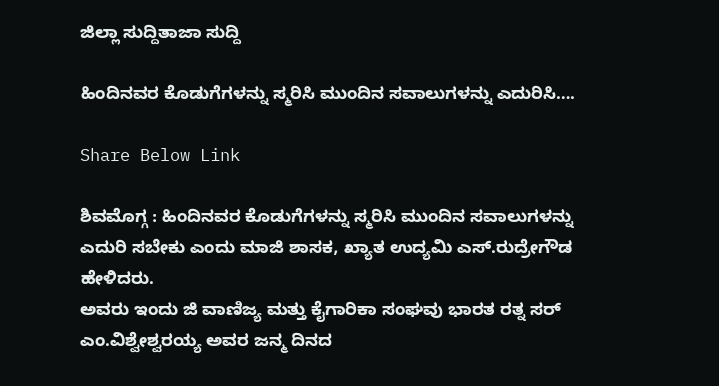ಜಿಲ್ಲಾ ಸುದ್ದಿತಾಜಾ ಸುದ್ದಿ

ಹಿಂದಿನವರ ಕೊಡುಗೆಗಳನ್ನು ಸ್ಮರಿಸಿ ಮುಂದಿನ ಸವಾಲುಗಳನ್ನು ಎದುರಿಸಿ….

Share Below Link

ಶಿವಮೊಗ್ಗ : ಹಿಂದಿನವರ ಕೊಡುಗೆಗಳನ್ನು ಸ್ಮರಿಸಿ ಮುಂದಿನ ಸವಾಲುಗಳನ್ನು ಎದುರಿ ಸಬೇಕು ಎಂದು ಮಾಜಿ ಶಾಸಕ, ಖ್ಯಾತ ಉದ್ಯಮಿ ಎಸ್.ರುದ್ರೇಗೌಡ ಹೇಳಿದರು.
ಅವರು ಇಂದು ಜಿ ವಾಣಿಜ್ಯ ಮತ್ತು ಕೈಗಾರಿಕಾ ಸಂಘವು ಭಾರತ ರತ್ನ ಸರ್ ಎಂ.ವಿಶ್ವೇಶ್ವರಯ್ಯ ಅವರ ಜನ್ಮ ದಿನದ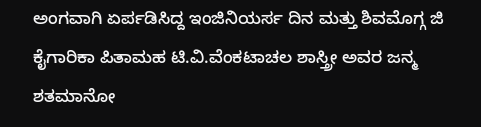ಅಂಗವಾಗಿ ಏರ್ಪಡಿಸಿದ್ದ ಇಂಜಿನಿಯರ್ಸ ದಿನ ಮತ್ತು ಶಿವಮೊಗ್ಗ ಜಿ ಕೈಗಾರಿಕಾ ಪಿತಾಮಹ ಟಿ.ವಿ.ವೆಂಕಟಾಚಲ ಶಾಸ್ತ್ರೀ ಅವರ ಜನ್ಮ ಶತಮಾನೋ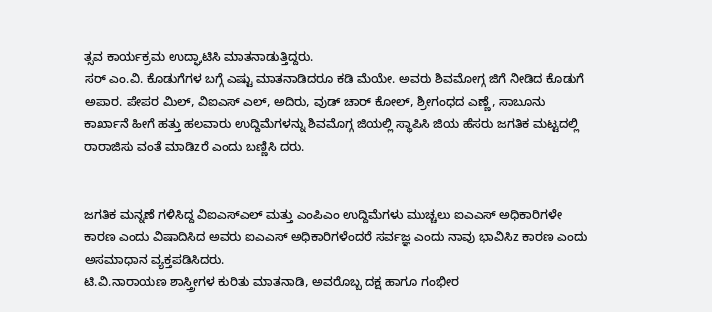ತ್ಸವ ಕಾರ್ಯಕ್ರಮ ಉದ್ಘಾಟಿಸಿ ಮಾತನಾಡುತ್ತಿದ್ದರು.
ಸರ್ ಎಂ.ವಿ. ಕೊಡುಗೆಗಳ ಬಗ್ಗೆ ಎಷ್ಟು ಮಾತನಾಡಿದರೂ ಕಡಿ ಮೆಯೇ. ಅವರು ಶಿವಮೋಗ್ಗ ಜಿಗೆ ನೀಡಿದ ಕೊಡುಗೆ ಅಪಾರ. ಪೇಪರ ಮಿಲ್, ವಿಐಎಸ್ ಎಲ್, ಅದಿರು, ವುಡ್ ಚಾರ್ ಕೋಲ್, ಶ್ರೀಗಂಧದ ಎಣ್ಣೆ, ಸಾಬೂನು ಕಾರ್ಖಾನೆ ಹೀಗೆ ಹತ್ತು ಹಲವಾರು ಉದ್ದಿಮೆಗಳನ್ನು ಶಿವಮೊಗ್ಗ ಜಿಯಲ್ಲಿ ಸ್ಥಾಪಿಸಿ ಜಿಯ ಹೆಸರು ಜಗತಿಕ ಮಟ್ಟದಲ್ಲಿ ರಾರಾಜಿಸು ವಂತೆ ಮಾಡಿzರೆ ಎಂದು ಬಣ್ಣಿಸಿ ದರು.


ಜಗತಿಕ ಮನ್ನಣೆ ಗಳಿಸಿದ್ದ ವಿಐಎಸ್‌ಎಲ್ ಮತ್ತು ಎಂಪಿಎಂ ಉದ್ದಿಮೆಗಳು ಮುಚ್ಚಲು ಐಎಎಸ್ ಅಧಿಕಾರಿಗಳೇ ಕಾರಣ ಎಂದು ವಿಷಾದಿಸಿದ ಅವರು ಐಎಎಸ್ ಅಧಿಕಾರಿಗಳೆಂದರೆ ಸರ್ವಜ್ಞ ಎಂದು ನಾವು ಭಾವಿಸಿz ಕಾರಣ ಎಂದು ಅಸಮಾಧಾನ ವ್ಯಕ್ತಪಡಿಸಿದರು.
ಟಿ.ವಿ.ನಾರಾಯಣ ಶಾಸ್ತ್ರೀಗಳ ಕುರಿತು ಮಾತನಾಡಿ, ಅವರೊಬ್ಬ ದಕ್ಷ ಹಾಗೂ ಗಂಭೀರ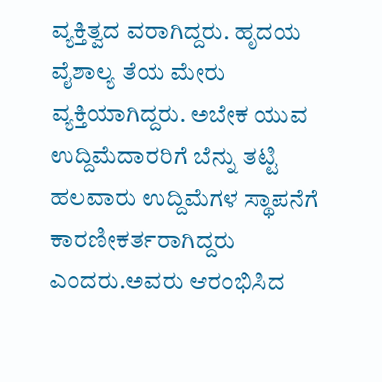ವ್ಯಕ್ತಿತ್ವದ ವರಾಗಿದ್ದರು. ಹೃದಯ ವೈಶಾಲ್ಯ ತೆಯ ಮೇರು ವ್ಯಕ್ತಿಯಾಗಿದ್ದರು. ಅಬೇಕ ಯುವ ಉದ್ದಿಮೆದಾರರಿಗೆ ಬೆನ್ನು ತಟ್ಟಿ ಹಲವಾರು ಉದ್ದಿಮೆಗಳ ಸ್ಥಾಪನೆಗೆ ಕಾರಣೀಕರ್ತರಾಗಿದ್ದರು ಎಂದರು.ಅವರು ಆರಂಭಿಸಿದ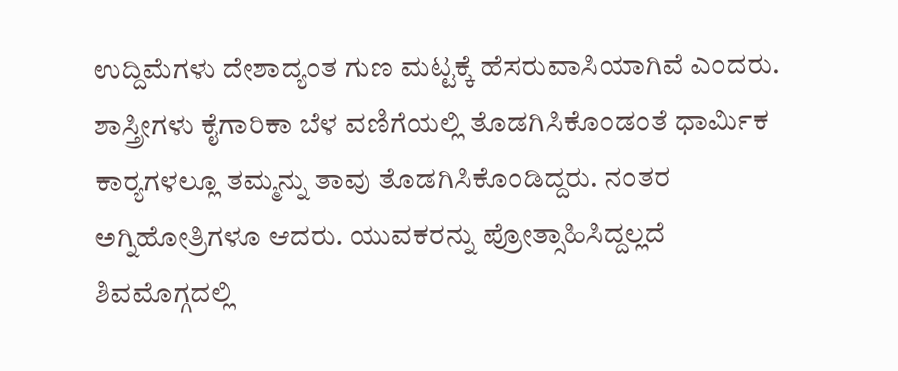ಉದ್ದಿಮೆಗಳು ದೇಶಾದ್ಯಂತ ಗುಣ ಮಟ್ಟಕ್ಕೆ ಹೆಸರುವಾಸಿಯಾಗಿವೆ ಎಂದರು.
ಶಾಸ್ತ್ರೀಗಳು ಕೈಗಾರಿಕಾ ಬೆಳ ವಣಿಗೆಯಲ್ಲಿ ತೊಡಗಿಸಿಕೊಂಡಂತೆ ಧಾರ್ಮಿಕ ಕಾರ್‍ಯಗಳಲ್ಲೂ ತಮ್ಮನ್ನು ತಾವು ತೊಡಗಿಸಿಕೊಂಡಿದ್ದರು. ನಂತರ ಅಗ್ನಿಹೋತ್ರಿಗಳೂ ಆದರು. ಯುವಕರನ್ನು ಪ್ರೋತ್ಸಾಹಿಸಿದ್ದಲ್ಲದೆ ಶಿವಮೊಗ್ಗದಲ್ಲಿ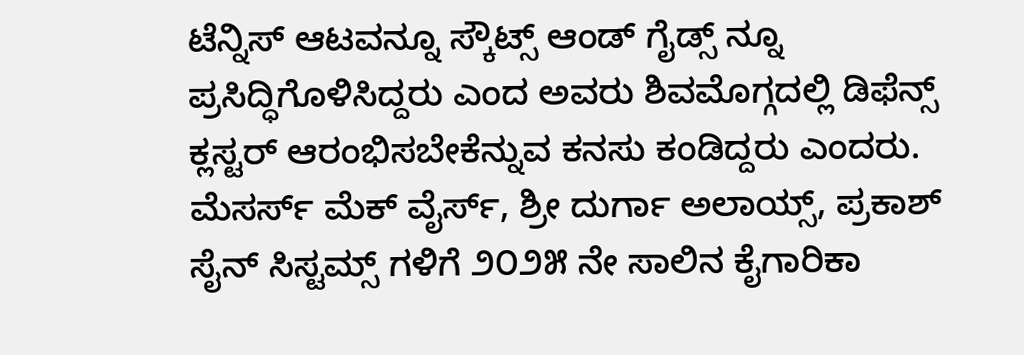ಟೆನ್ನಿಸ್ ಆಟವನ್ನೂ ಸ್ಕೌಟ್ಸ್ ಆಂಡ್ ಗೈಡ್ಸ್ ನ್ನೂ ಪ್ರಸಿದ್ಧಿಗೊಳಿಸಿದ್ದರು ಎಂದ ಅವರು ಶಿವಮೊಗ್ಗದಲ್ಲಿ ಡಿಫೆನ್ಸ್ ಕ್ಲಸ್ಟರ್ ಆರಂಭಿಸಬೇಕೆನ್ನುವ ಕನಸು ಕಂಡಿದ್ದರು ಎಂದರು.
ಮೆಸರ್ಸ್ ಮೆಕ್ ವೈರ್ಸ್, ಶ್ರೀ ದುರ್ಗಾ ಅಲಾಯ್ಸ್, ಪ್ರಕಾಶ್ ಸೈನ್ ಸಿಸ್ಟಮ್ಸ್ ಗಳಿಗೆ ೨೦೨೫ ನೇ ಸಾಲಿನ ಕೈಗಾರಿಕಾ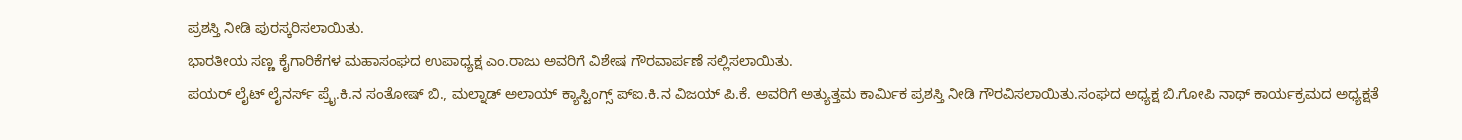ಪ್ರಶಸ್ತಿ ನೀಡಿ ಪುರಸ್ಕರಿಸಲಾಯಿತು.
ಭಾರತೀಯ ಸಣ್ಣ ಕೈಗಾರಿಕೆಗಳ ಮಹಾಸಂಘದ ಉಪಾಧ್ಯಕ್ಷ ಎಂ.ರಾಜು ಅವರಿಗೆ ವಿಶೇಷ ಗೌರವಾರ್ಪಣೆ ಸಲ್ಲಿಸಲಾಯಿತು.
ಪಯರ್ ಲೈಟ್ ಲೈನರ್ಸ್ ಪ್ರೈ.ಕಿ.ನ ಸಂತೋಷ್ ಬಿ., ಮಲ್ನಾಡ್ ಅಲಾಯ್ ಕ್ಯಾಸ್ಟಿಂಗ್ಸ್ ಪ್‌ಐ.ಕಿ.ನ ವಿಜಯ್ ಪಿ.ಕೆ. ಅವರಿಗೆ ಅತ್ಯುತ್ತಮ ಕಾರ್ಮಿಕ ಪ್ರಶಸ್ತಿ ನೀಡಿ ಗೌರವಿಸಲಾಯಿತು.ಸಂಘದ ಅಧ್ಯಕ್ಷ ಬಿ.ಗೋಪಿ ನಾಥ್ ಕಾರ್ಯಕ್ರಮದ ಅಧ್ಯಕ್ಷತೆ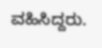ವಹಿಸಿದ್ದರು.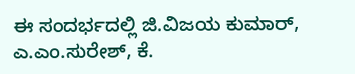ಈ ಸಂದರ್ಭದಲ್ಲಿ ಜಿ.ವಿಜಯ ಕುಮಾರ್, ಎ.ಎಂ.ಸುರೇಶ್, ಕೆ.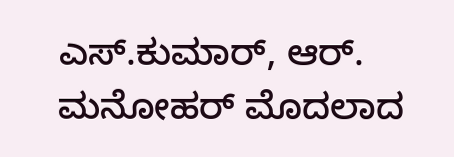ಎಸ್.ಕುಮಾರ್, ಆರ್. ಮನೋಹರ್ ಮೊದಲಾದ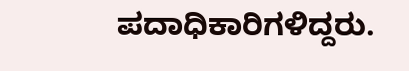ಪದಾಧಿಕಾರಿಗಳಿದ್ದರು.